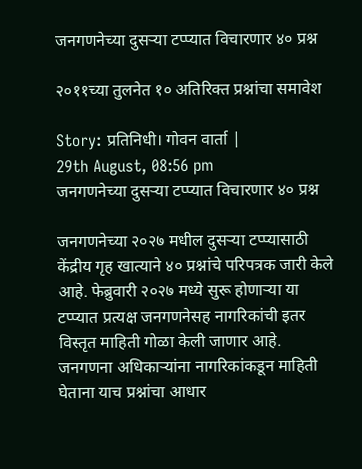जनगणनेच्या दुसऱ्या टप्प्यात विचारणार ४० प्रश्न

२०११च्या तुलनेत १० अतिरिक्त प्रश्नांचा समावेश

Story: प्रतिनिधी। गोवन वार्ता |
29th August, 08:56 pm
जनगणनेच्या दुसऱ्या टप्प्यात विचारणार ४० प्रश्न

जनगणनेच्या २०२७ मधील दुसऱ्या टप्प्यासाठी केंद्रीय गृह खात्याने ४० प्रश्नांचे परिपत्रक जारी केले आहे. फेब्रुवारी २०२७ मध्ये सुरू होणाऱ्या या टप्प्यात प्रत्यक्ष जनगणनेसह नागरिकांची इतर विस्तृत माहिती गोळा केली जाणार आहे. जनगणना अधिकाऱ्यांना नागरिकांकडून माहिती घेताना याच प्रश्नांचा आधार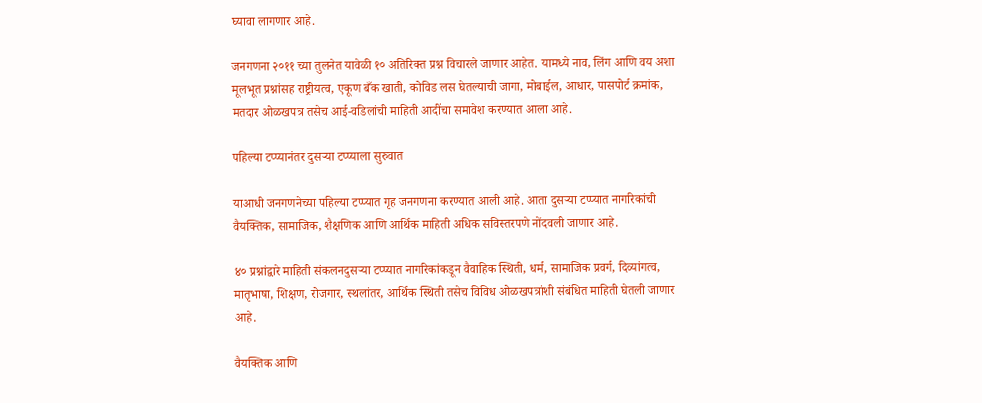घ्यावा लागणार आहे.

जनगणना २०११ च्या तुलनेत यावेळी १० अतिरिक्त प्रश्न विचारले जाणार आहेत. यामध्ये नाव, लिंग आणि वय अशा मूलभूत प्रश्नांसह राष्ट्रीयत्व, एकूण बँक खाती, कोविड लस घेतल्याची जागा, मोबाईल, आधार, पासपोर्ट क्रमांक, मतदार ओळखपत्र तसेच आई-वडिलांची माहिती आदींचा समावेश करण्यात आला आहे.

पहिल्या टप्प्यानंतर दुसऱ्या टप्प्याला सुरुवात

याआधी जनगणनेच्या पहिल्या टप्प्यात गृह जनगणना करण्यात आली आहे. आता दुसऱ्या टप्प्यात नागरिकांची वैयक्तिक, सामाजिक, शैक्षणिक आणि आर्थिक माहिती अधिक सविस्तरपणे नोंदवली जाणार आहे.

४० प्रश्नांद्वारे माहिती संकलनदुसऱ्या टप्प्यात नागरिकांकडून वैवाहिक स्थिती, धर्म, सामाजिक प्रवर्ग, दिव्यांगत्व, मातृभाषा, शिक्षण, रोजगार, स्थलांतर, आर्थिक स्थिती तसेच विविध ओळखपत्रांशी संबंधित माहिती घेतली जाणार आहे.

वैयक्तिक आणि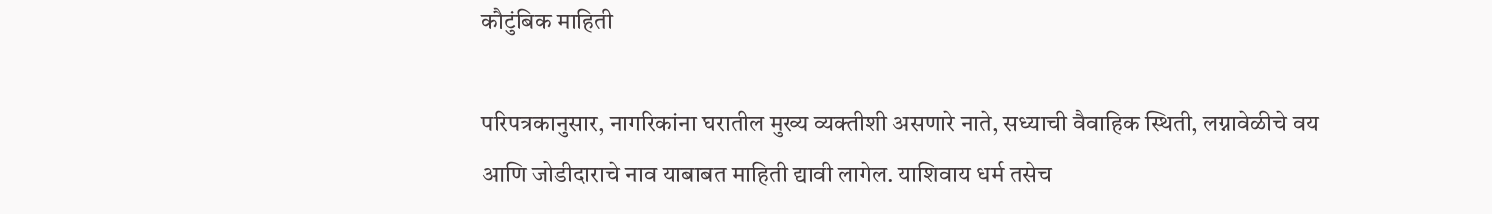कौटुंबिक माहिती

परिपत्रकानुसार, नागरिकांना घरातील मुख्य व्यक्तीशी असणारे नाते, सध्याची वैवाहिक स्थिती, लग्नावेळीचे वय आणि जोडीदाराचे नाव याबाबत माहिती द्यावी लागेल. याशिवाय धर्म तसेच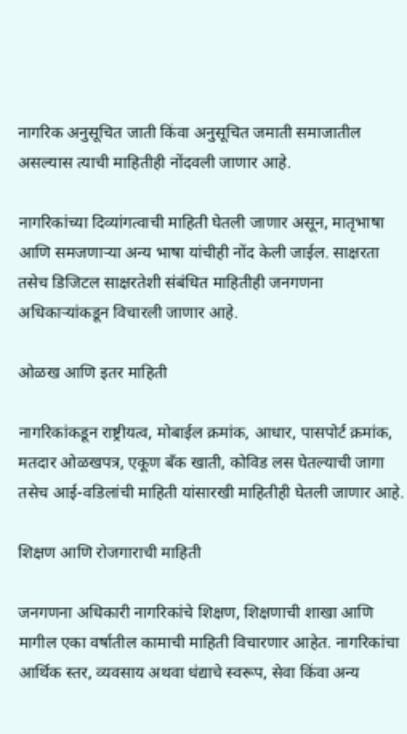नागरिक अनुसूचित जाती किंवा अनुसूचित जमाती समाजातील असल्यास त्याची माहितीही नोंदवली जाणार आहे.

नागरिकांच्या दिव्यांगत्वाची माहिती घेतली जाणार असून, मातृभाषा आणि समजणाऱ्या अन्य भाषा यांचीही नोंद केली जाईल. साक्षरता तसेच डिजिटल साक्षरतेशी संबंधित माहितीही जनगणना अधिकाऱ्यांकडून विचारली जाणार आहे.

ओळख आणि इतर माहिती

नागरिकांकडून राष्ट्रीयत्व, मोबाईल क्रमांक, आधार, पासपोर्ट क्रमांक, मतदार ओळखपत्र, एकूण बँक खाती, कोविड लस घेतल्याची जागा तसेच आई-वडिलांची माहिती यांसारखी माहितीही घेतली जाणार आहे.

शिक्षण आणि रोजगाराची माहिती

जनगणना अधिकारी नागरिकांचे शिक्षण, शिक्षणाची शाखा आणि मागील एका वर्षातील कामाची माहिती विचारणार आहेत. नागरिकांचा आर्थिक स्तर, व्यवसाय अथवा धंद्याचे स्वरूप, सेवा किंवा अन्य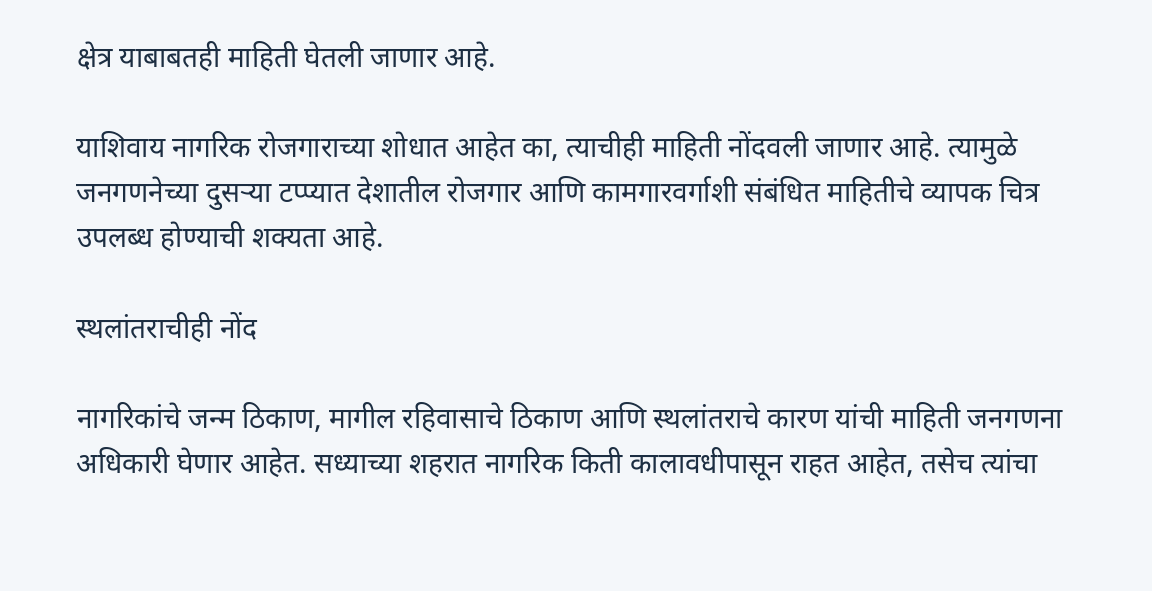क्षेत्र याबाबतही माहिती घेतली जाणार आहे.

याशिवाय नागरिक रोजगाराच्या शोधात आहेत का, त्याचीही माहिती नोंदवली जाणार आहे. त्यामुळे जनगणनेच्या दुसऱ्या टप्प्यात देशातील रोजगार आणि कामगारवर्गाशी संबंधित माहितीचे व्यापक चित्र उपलब्ध होण्याची शक्यता आहे.

स्थलांतराचीही नोंद

नागरिकांचे जन्म ठिकाण, मागील रहिवासाचे ठिकाण आणि स्थलांतराचे कारण यांची माहिती जनगणना अधिकारी घेणार आहेत. सध्याच्या शहरात नागरिक किती कालावधीपासून राहत आहेत, तसेच त्यांचा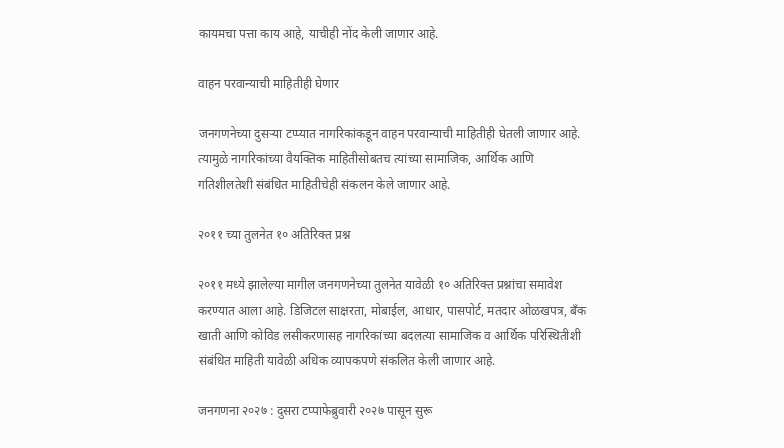कायमचा पत्ता काय आहे, याचीही नोंद केली जाणार आहे.

वाहन परवान्याची माहितीही घेणार

जनगणनेच्या दुसऱ्या टप्प्यात नागरिकांकडून वाहन परवान्याची माहितीही घेतली जाणार आहे. त्यामुळे नागरिकांच्या वैयक्तिक माहितीसोबतच त्यांच्या सामाजिक, आर्थिक आणि गतिशीलतेशी संबंधित माहितीचेही संकलन केले जाणार आहे.

२०११ च्या तुलनेत १० अतिरिक्त प्रश्न

२०११ मध्ये झालेल्या मागील जनगणनेच्या तुलनेत यावेळी १० अतिरिक्त प्रश्नांचा समावेश करण्यात आला आहे. डिजिटल साक्षरता, मोबाईल, आधार, पासपोर्ट, मतदार ओळखपत्र, बँक खाती आणि कोविड लसीकरणासह नागरिकांच्या बदलत्या सामाजिक व आर्थिक परिस्थितीशी संबंधित माहिती यावेळी अधिक व्यापकपणे संकलित केली जाणार आहे.

जनगणना २०२७ : दुसरा टप्पाफेब्रुवारी २०२७ पासून सुरू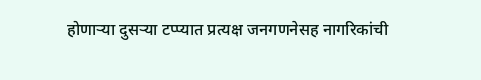होणाऱ्या दुसऱ्या टप्प्यात प्रत्यक्ष जनगणनेसह नागरिकांची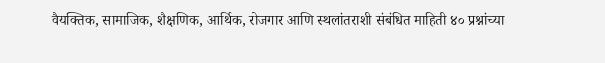वैयक्तिक, सामाजिक, शैक्षणिक, आर्थिक, रोजगार आणि स्थलांतराशी संबंधित माहिती ४० प्रश्नांच्या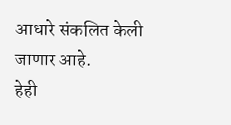आधारे संकलित केली जाणार आहे.
हेही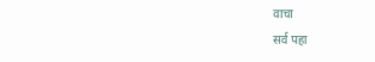वाचा
सर्व पहा